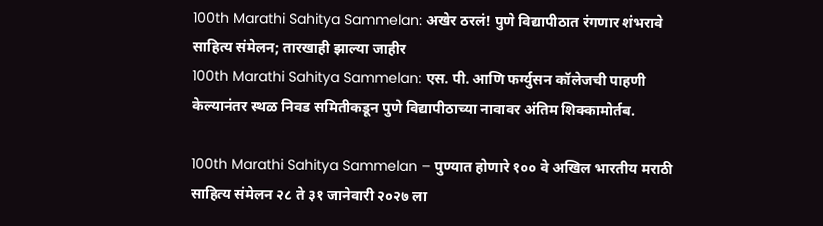100th Marathi Sahitya Sammelan: अखेर ठरलं! पुणे विद्यापीठात रंगणार शंभरावे साहित्य संमेलन; तारखाही झाल्या जाहीर
100th Marathi Sahitya Sammelan: एस. पी. आणि फर्ग्युसन कॉलेजची पाहणी केल्यानंतर स्थळ निवड समितीकडून पुणे विद्यापीठाच्या नावावर अंतिम शिक्कामोर्तब.

100th Marathi Sahitya Sammelan – पुण्यात होणारे १०० वे अखिल भारतीय मराठी साहित्य संमेलन २८ ते ३१ जानेवारी २०२७ ला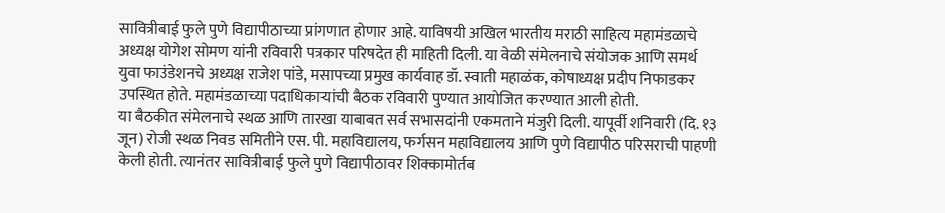सावित्रीबाई फुले पुणे विद्यापीठाच्या प्रांगणात होणार आहे. याविषयी अखिल भारतीय मराठी साहित्य महामंडळाचे अध्यक्ष योगेश सोमण यांनी रविवारी पत्रकार परिषदेत ही माहिती दिली. या वेळी संमेलनाचे संयोजक आणि समर्थ युवा फाउंडेशनचे अध्यक्ष राजेश पांडे, मसापच्या प्रमुख कार्यवाह डॉ. स्वाती महाळंक, कोषाध्यक्ष प्रदीप निफाडकर उपस्थित होते. महामंडळाच्या पदाधिकाऱ्यांची बैठक रविवारी पुण्यात आयोजित करण्यात आली होती.
या बैठकीत संमेलनाचे स्थळ आणि तारखा याबाबत सर्व सभासदांनी एकमताने मंजुरी दिली. यापूर्वी शनिवारी (दि. १३ जून) रोजी स्थळ निवड समितीने एस. पी. महाविद्यालय, फर्गसन महाविद्यालय आणि पुणे विद्यापीठ परिसराची पाहणी केली होती. त्यानंतर सावित्रीबाई फुले पुणे विद्यापीठावर शिक्कामोर्तब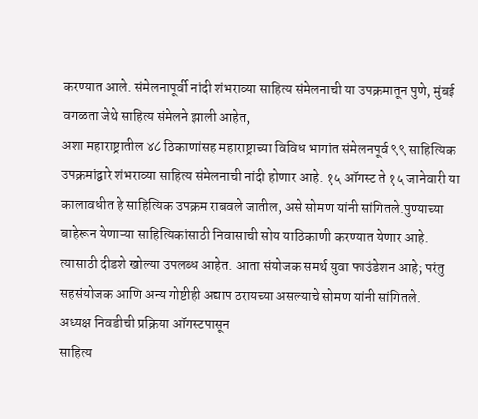करण्यात आले. संमेलनापूर्वी नांदी शंभराव्या साहित्य संमेलनाची या उपक्रमातून पुणे, मुंबई वगळता जेथे साहित्य संमेलने झाली आहेत,
अशा महाराष्ट्रातील ४८ ठिकाणांसह महाराष्ट्राच्या विविध भागांत संमेलनपूर्व ९९ साहित्यिक उपक्रमांद्वारे शंभराव्या साहित्य संमेलनाची नांदी होणार आहे. १५ ऑगस्ट ते १५ जानेवारी या कालावधीत हे साहित्यिक उपक्रम राबवले जातील, असे सोमण यांनी सांगितले.पुण्याच्या बाहेरून येणाऱ्या साहित्यिकांसाठी निवासाची सोय याठिकाणी करण्यात येणार आहे. त्यासाठी दीडशे खोल्या उपलब्ध आहेत. आता संयोजक समर्थ युवा फाउंडेशन आहे; परंतु सहसंयोजक आणि अन्य गोष्टीही अद्याप ठरायच्या असल्याचे सोमण यांनी सांगितले.
अध्यक्ष निवडीची प्रक्रिया ऑगस्टपासून
साहित्य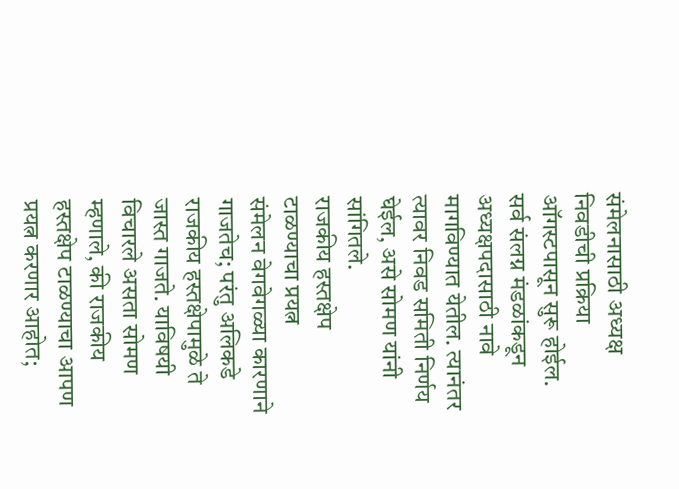संमेलनासाठी अध्यक्ष निवडीची प्रक्रिया ऑगस्टपासून सुरू होईल. सर्व संलग्न मंडळांकडून अध्यक्षपदासाठी नावे मागविण्यात येतील. त्यानंतर त्यावर निवड समिती निर्णय घेईल, असे सोमण यांनी सांगितले.
राजकीय हस्तक्षेप टाळण्याचा प्रयत्न
संमेलन वेगवेगळ्या कारणाने गाजतेच; परंतु अलिकडे राजकीय हस्तक्षेपामुळे ते जास्त गाजते. याविषयी विचारले असता सोमण म्हणाले, की राजकीय हस्तक्षेप टाळण्याचा आपण प्रयत्न करणार आहोत;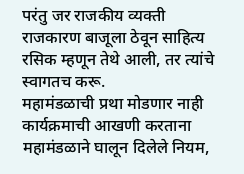परंतु जर राजकीय व्यक्ती राजकारण बाजूला ठेवून साहित्य रसिक म्हणून तेथे आली, तर त्यांचे स्वागतच करू.
महामंडळाची प्रथा मोडणार नाही
कार्यक्रमाची आखणी करताना महामंडळाने घालून दिलेले नियम,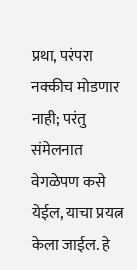प्रथा, परंपरा नक्कीच मोडणार नाही; परंतु संमेलनात वेगळेपण कसे येईल, याचा प्रयत्न केला जाईल. हे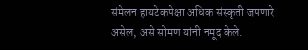संमेलन हायटेकपेक्षा अधिक संस्कृती जपणारे असेल, असे सोमण यांनी नमूद केले.